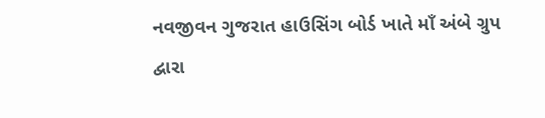નવજીવન ગુજરાત હાઉસિંગ બોર્ડ ખાતે માઁ અંબે ગ્રુપ દ્વારા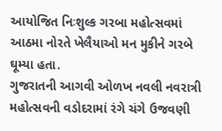આયોજિત નિઃશુલ્ક ગરબા મહોત્સવમાં આઠમા નોરતે ખેલૈયાઓ મન મુકીને ગરબે ઘૂમ્યા હતા.
ગુજરાતની આગવી ઓળખ નવલી નવરાત્રી મહોત્સવની વડોદરામાં રંગે ચંગે ઉજવણી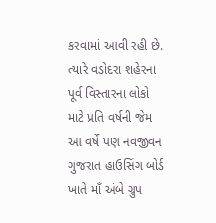કરવામાં આવી રહી છે. ત્યારે વડોદરા શહેરના પૂર્વ વિસ્તારના લોકો માટે પ્રતિ વર્ષની જેમ આ વર્ષે પણ નવજીવન ગુજરાત હાઉસિંગ બોર્ડ ખાતે માઁ અંબે ગ્રુપ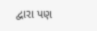દ્વારા પણ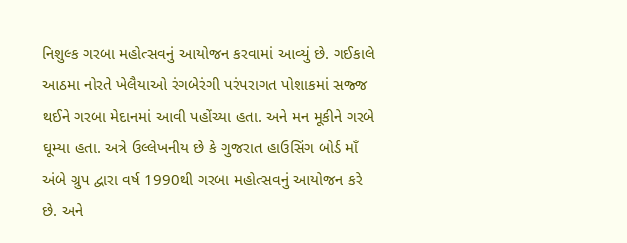નિશુલ્ક ગરબા મહોત્સવનું આયોજન કરવામાં આવ્યું છે. ગઈકાલે આઠમા નોરતે ખેલૈયાઓ રંગબેરંગી પરંપરાગત પોશાકમાં સજ્જ થઈને ગરબા મેદાનમાં આવી પહોંચ્યા હતા. અને મન મૂકીને ગરબે ઘૂમ્યા હતા. અત્રે ઉલ્લેખનીય છે કે ગુજરાત હાઉસિંગ બોર્ડ માઁ અંબે ગ્રુપ દ્વારા વર્ષ 1990થી ગરબા મહોત્સવનું આયોજન કરે છે. અને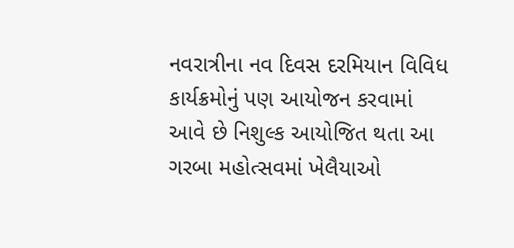નવરાત્રીના નવ દિવસ દરમિયાન વિવિધ કાર્યક્રમોનું પણ આયોજન કરવામાં આવે છે નિશુલ્ક આયોજિત થતા આ ગરબા મહોત્સવમાં ખેલૈયાઓ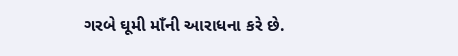ગરબે ઘૂમી માઁની આરાધના કરે છે.